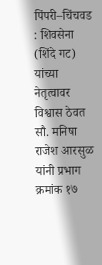पिंपरी–चिंचवड : शिवसेना (शिंदे गट) यांच्या नेतृत्वावर विश्वास ठेवत सौ. मनिषा राजेश आरसुळ यांनी प्रभाग क्रमांक १७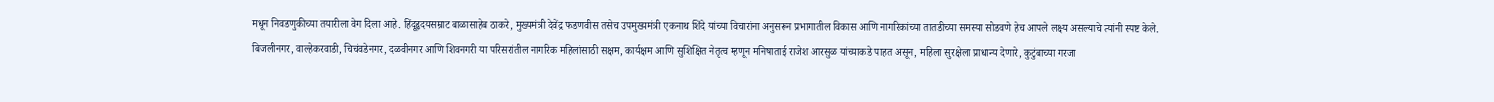मधून निवडणुकीच्या तयारीला वेग दिला आहे. हिंदूहृदयसम्राट बाळासाहेब ठाकरे, मुख्यमंत्री देवेंद्र फडणवीस तसेच उपमुख्यमंत्री एकनाथ शिंदे यांच्या विचारांना अनुसरून प्रभागातील विकास आणि नागरिकांच्या तातडीच्या समस्या सोडवणे हेच आपले लक्ष्य असल्याचे त्यांनी स्पष्ट केले.
बिजलीनगर, वाल्हेकरवाडी, चिचंवडेनगर, दळवीनगर आणि शिवनगरी या परिसरांतील नागरिक महिलांसाठी सक्षम, कार्यक्षम आणि सुशिक्षित नेतृत्व म्हणून मनिषाताई राजेश आरसुळ यांच्याकडे पाहत असून, महिला सुरक्षेला प्राधान्य देणारे, कुटुंबाच्या गरजा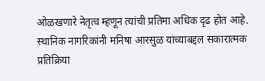ओळखणारे नेतृत्व म्हणून त्यांची प्रतिमा अधिक दृढ होत आहे.
स्थानिक नागरिकांनी मनिषा आरसुळ यांच्याबद्दल सकारात्मक प्रतिक्रिया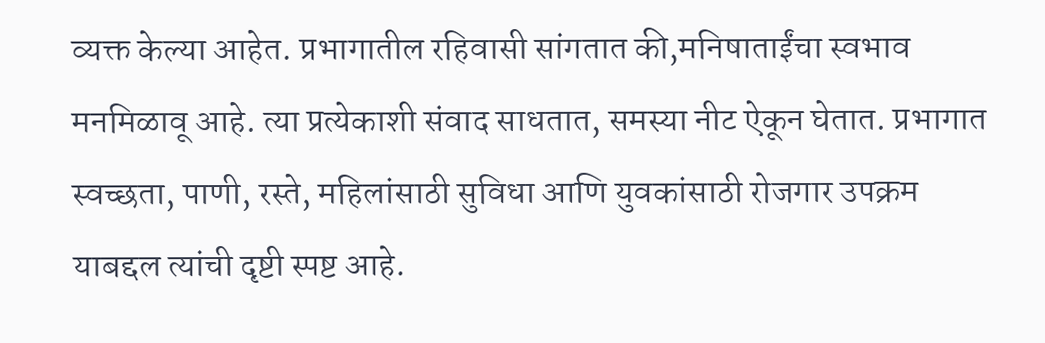व्यक्त केल्या आहेत. प्रभागातील रहिवासी सांगतात की,मनिषाताईंचा स्वभाव मनमिळावू आहे. त्या प्रत्येकाशी संवाद साधतात, समस्या नीट ऐकून घेतात. प्रभागात स्वच्छता, पाणी, रस्ते, महिलांसाठी सुविधा आणि युवकांसाठी रोजगार उपक्रम याबद्दल त्यांची दृष्टी स्पष्ट आहे.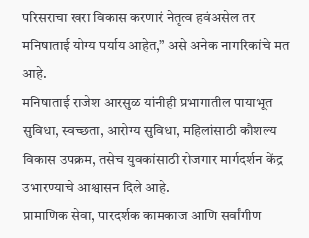परिसराचा खरा विकास करणारं नेतृत्व हवंअसेल तर मनिषाताई योग्य पर्याय आहेत,” असे अनेक नागरिकांचे मत आहे.
मनिषाताई राजेश आरसुळ यांनीही प्रभागातील पायाभूत सुविधा, स्वच्छता, आरोग्य सुविधा, महिलांसाठी कौशल्य विकास उपक्रम, तसेच युवकांसाठी रोजगार मार्गदर्शन केंद्र उभारण्याचे आश्वासन दिले आहे.
प्रामाणिक सेवा, पारदर्शक कामकाज आणि सर्वांगीण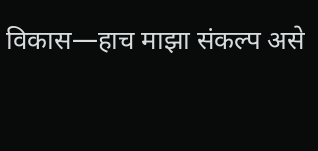विकास—हाच माझा संकल्प असे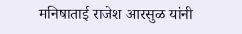मनिषाताई राजेश आरसुळ यांनी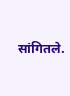सांगितले.